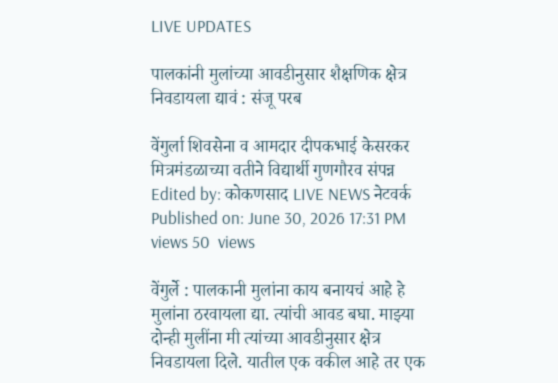LIVE UPDATES

पालकांनी मुलांच्या आवडीनुसार शैक्षणिक क्षेत्र निवडायला द्यावं : संजू परब

वेंगुर्ला शिवसेना व आमदार दीपकभाई केसरकर मित्रमंडळाच्या वतीने विद्यार्थी गुणगौरव संपन्न
Edited by: कोकणसाद LIVE NEWS नेटवर्क
Published on: June 30, 2026 17:31 PM
views 50  views

वेंगुर्ले : पालकानी मुलांना काय बनायचं आहे हे मुलांना ठरवायला द्या. त्यांची आवड बघा. माझ्या दोन्ही मुलींना मी त्यांच्या आवडीनुसार क्षेत्र निवडायला दिले. यातील एक वकील आहे तर एक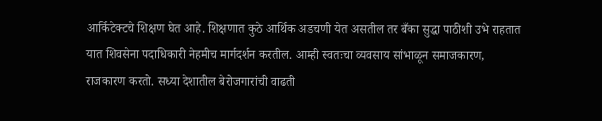आर्किटेक्टचे शिक्षण घेत आहे. शिक्षणात कुठे आर्थिक अडचणी येत असतील तर बँका सुद्धा पाठीशी उभे राहतात यात शिवसेना पदाधिकारी नेहमीच मार्गदर्शन करतील. आम्ही स्वतःचा व्यवसाय सांभाळून समाजकारण, राजकारण करतो. सध्या देशातील बेरोजगारांची वाढती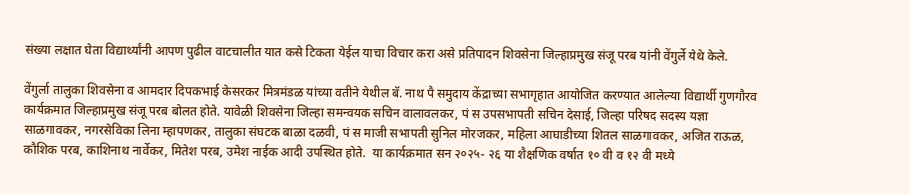संख्या लक्षात घेता विद्यार्थ्यांनी आपण पुढील वाटचालीत यात कसे टिकता येईल याचा विचार करा असे प्रतिपादन शिवसेना जिल्हाप्रमुख संजू परब यांनी वेंगुर्ले येथे केले.

वेंगुर्ला तालुका शिवसेना व आमदार दिपकभाई केसरकर मित्रमंडळ यांच्या वतीने येथील बॅ. नाथ पै समुदाय केंद्राच्या सभागृहात आयोजित करण्यात आलेल्या विद्यार्थी गुणगौरव कार्यक्रमात जिल्हाप्रमुख संजू परब बोलत होते. यावेळी शिवसेना जिल्हा समन्वयक सचिन वालावलकर, पं स उपसभापती सचिन देसाई, जिल्हा परिषद सदस्य यज्ञा साळगावकर, नगरसेविका लिना म्हापणकर, तालुका संघटक बाळा दळवी, पं स माजी सभापती सुनिल मोरजकर, महिला आघाडीच्या शितल साळगावकर, अजित राऊळ, कौशिक परब, काशिनाथ नार्वेकर, मितेश परब, उमेश नाईक आदी उपस्थित होते.  या कार्यक्रमात सन २०२५- २६ या शैक्षणिक वर्षात १० वी व १२ वी मध्ये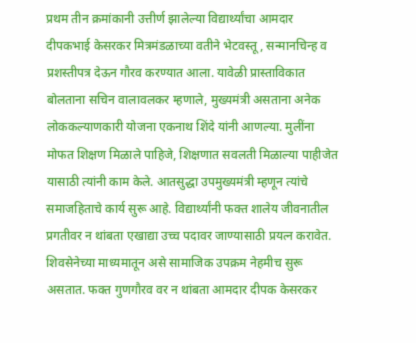प्रथम तीन क्रमांकानी उत्तीर्ण झालेल्या विद्यार्थ्यांचा आमदार दीपकभाई केसरकर मित्रमंडळाच्या वतीने भेटवस्तू, सन्मानचिन्ह व प्रशस्तीपत्र देऊन गौरव करण्यात आला. यावेळी प्रास्ताविकात बोलताना सचिन वालावलकर म्हणाले, मुख्यमंत्री असताना अनेक लोककल्याणकारी योजना एकनाथ शिंदे यांनी आणल्या. मुलींना मोफत शिक्षण मिळाले पाहिजे, शिक्षणात सवलती मिळाल्या पाहीजेत यासाठी त्यांनी काम केले. आतसुद्धा उपमुख्यमंत्री म्हणून त्यांचे समाजहिताचे कार्य सुरू आहे. विद्यार्थ्यांनी फक्त शालेय जीवनातील प्रगतीवर न थांबता एखाद्या उच्च पदावर जाण्यासाठी प्रयत्न करावेत. शिवसेनेच्या माध्यमातून असे सामाजिक उपक्रम नेहमीच सुरू असतात. फक्त गुणगौरव वर न थांबता आमदार दीपक केसरकर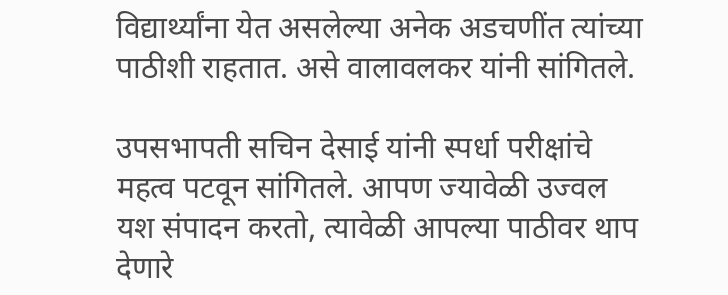विद्यार्थ्यांना येत असलेल्या अनेक अडचणींत त्यांच्या पाठीशी राहतात. असे वालावलकर यांनी सांगितले.

उपसभापती सचिन देसाई यांनी स्पर्धा परीक्षांचे महत्व पटवून सांगितले. आपण ज्यावेळी उज्वल यश संपादन करतो, त्यावेळी आपल्या पाठीवर थाप देणारे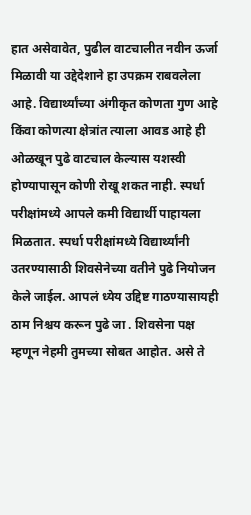हात असेवावेत, पुढील वाटचालीत नवीन ऊर्जा मिळावी या उद्देदेशाने हा उपक्रम राबवलेला आहे. विद्यार्थ्यांच्या अंगीकृत कोणता गुण आहे किंवा कोणत्या क्षेत्रांत त्याला आवड आहे ही ओळखून पुढे वाटचाल केल्यास यशस्वी होण्यापासून कोणी रोखू शकत नाही. स्पर्धा परीक्षांमध्ये आपले कमी विद्यार्थी पाहायला मिळतात. स्पर्धा परीक्षांमध्ये विद्यार्थ्यांनी उतरण्यासाठी शिवसेनेच्या वतीने पुढे नियोजन केले जाईल. आपलं ध्येय उद्दिष्ट गाठण्यासायही ठाम निश्चय करून पुढे जा . शिवसेना पक्ष म्हणून नेहमी तुमच्या सोबत आहोत. असे ते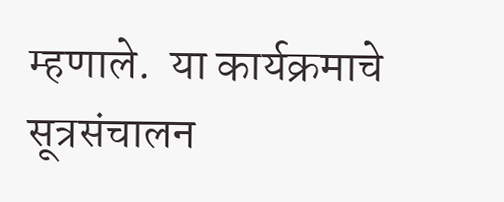म्हणाले.  या कार्यक्रमाचे सूत्रसंचालन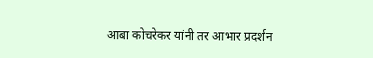आबा कोचरेकर यांनी तर आभार प्रदर्शन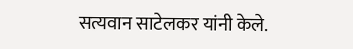सत्यवान साटेलकर यांनी केले.